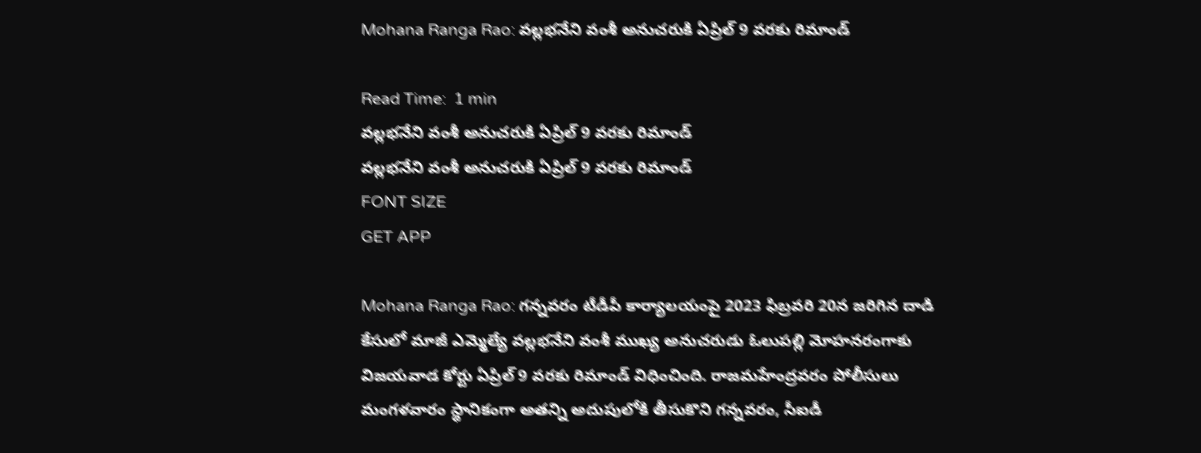Mohana Ranga Rao: వల్లభనేని వంశీ అనుచరుకి ఏప్రిల్‌ 9 వరకు రిమాండ్‌

Read Time:  1 min
వల్లభనేని వంశీ అనుచరుకి ఏప్రిల్‌ 9 వరకు రిమాండ్‌
వల్లభనేని వంశీ అనుచరుకి ఏప్రిల్‌ 9 వరకు రిమాండ్‌
FONT SIZE
GET APP

Mohana Ranga Rao: గన్నవరం టీడీపీ కార్యాలయంపై 2023 ఫిబ్రవరి 20న జరిగిన దాడి కేసులో మాజీ ఎమ్మెల్యే వల్లభనేని వంశీ ముఖ్య అనుచరుడు ఓలుపల్లి మోహనరంగాకు విజయవాడ కోర్టు ఏప్రిల్‌ 9 వరకు రిమాండ్‌ విధించింది. రాజమహేంద్రవరం పోలీసులు మంగళవారం స్థానికంగా అతన్ని అదుపులోకి తీసుకొని గన్నవరం, సీఐడీ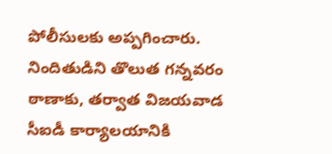పోలీసులకు అప్పగించారు. నిందితుడిని తొలుత గన్నవరం ఠాణాకు, తర్వాత విజయవాడ సీఐడీ కార్యాలయానికి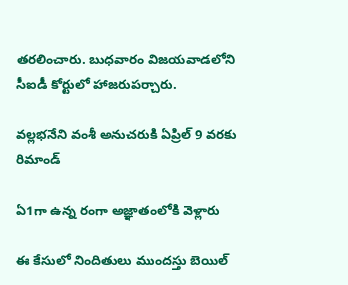తరలించారు. బుధవారం విజయవాడలోని సీఐడీ కోర్టులో హాజరుపర్చారు.

వల్లభనేని వంశీ అనుచరుకి ఏప్రిల్‌ 9 వరకు రిమాండ్‌

ఏ1గా ఉన్న రంగా అజ్ఞాతంలోకి వెళ్లారు

ఈ కేసులో నిందితులు ముందస్తు బెయిల్‌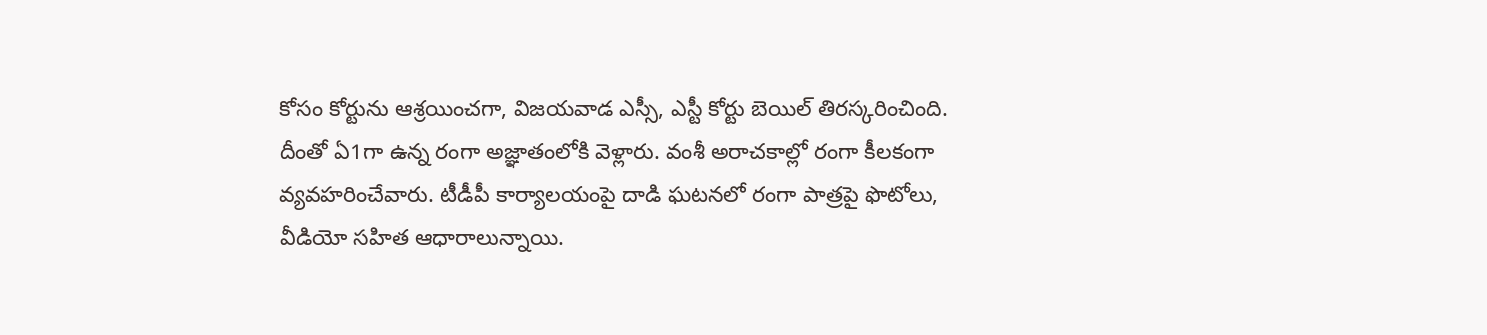కోసం కోర్టును ఆశ్రయించగా, విజయవాడ ఎస్సీ, ఎస్టీ కోర్టు బెయిల్‌ తిరస్కరించింది. దీంతో ఏ1గా ఉన్న రంగా అజ్ఞాతంలోకి వెళ్లారు. వంశీ అరాచకాల్లో రంగా కీలకంగా వ్యవహరించేవారు. టీడీపీ కార్యాలయంపై దాడి ఘటనలో రంగా పాత్రపై ఫొటోలు, వీడియో సహిత ఆధారాలున్నాయి.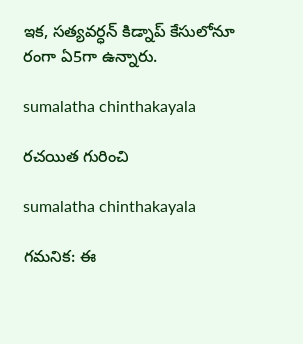ఇక, సత్యవర్ధన్‌ కిడ్నాప్‌ కేసులోనూ రంగా ఏ5గా ఉన్నారు.

sumalatha chinthakayala

రచయిత గురించి

sumalatha chinthakayala

గమనిక: ఈ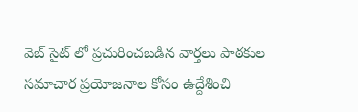వెబ్ సైట్ లో ప్రచురించబడిన వార్తలు పాఠకుల సమాచార ప్రయోజనాల కోసం ఉద్దేశించి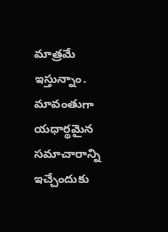మాత్రమే ఇస్తున్నాం. మావంతుగా యధార్థమైన సమాచారాన్ని ఇచ్చేందుకు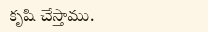కృషి చేస్తాము.